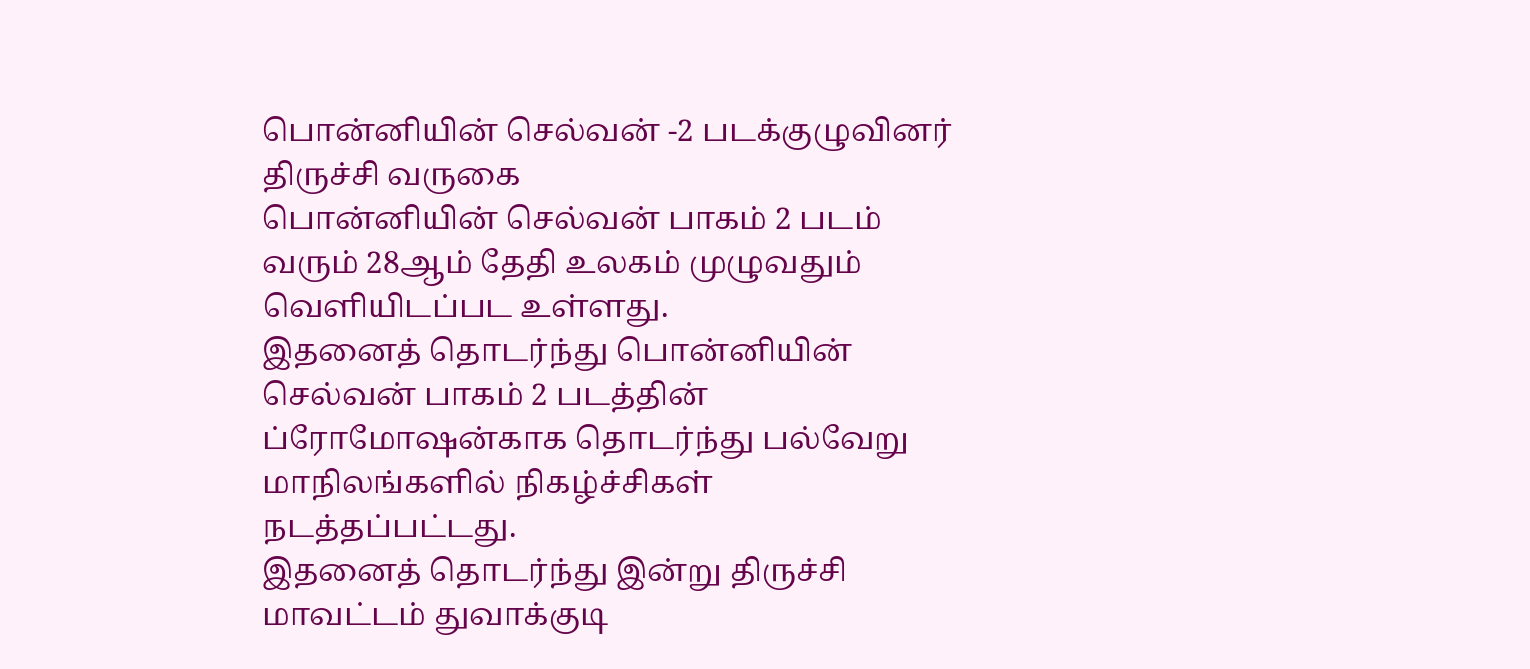பொன்னியின் செல்வன் -2 படக்குழுவினர் திருச்சி வருகை
பொன்னியின் செல்வன் பாகம் 2 படம் வரும் 28ஆம் தேதி உலகம் முழுவதும் வெளியிடப்பட உள்ளது.
இதனைத் தொடர்ந்து பொன்னியின் செல்வன் பாகம் 2 படத்தின் ப்ரோமோஷன்காக தொடர்ந்து பல்வேறு மாநிலங்களில் நிகழ்ச்சிகள் நடத்தப்பட்டது.
இதனைத் தொடர்ந்து இன்று திருச்சி மாவட்டம் துவாக்குடி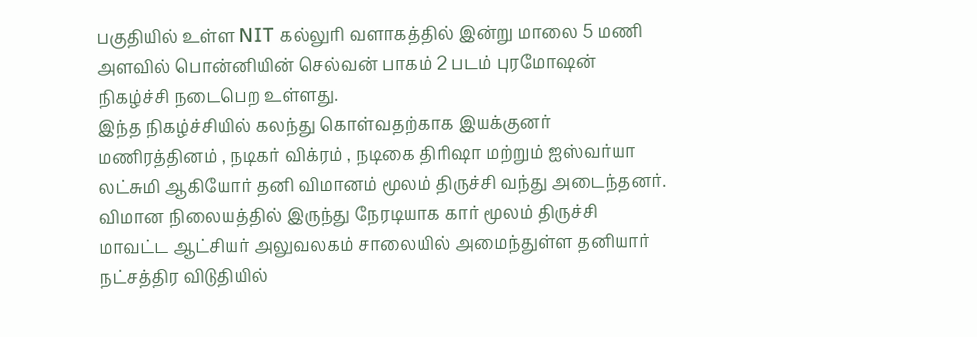பகுதியில் உள்ள NIT கல்லுரி வளாகத்தில் இன்று மாலை 5 மணி அளவில் பொன்னியின் செல்வன் பாகம் 2 படம் புரமோஷன் நிகழ்ச்சி நடைபெற உள்ளது.
இந்த நிகழ்ச்சியில் கலந்து கொள்வதற்காக இயக்குனர் மணிரத்தினம் , நடிகர் விக்ரம் , நடிகை திரிஷா மற்றும் ஐஸ்வர்யா லட்சுமி ஆகியோர் தனி விமானம் மூலம் திருச்சி வந்து அடைந்தனர்.
விமான நிலையத்தில் இருந்து நேரடியாக கார் மூலம் திருச்சி மாவட்ட ஆட்சியர் அலுவலகம் சாலையில் அமைந்துள்ள தனியார் நட்சத்திர விடுதியில்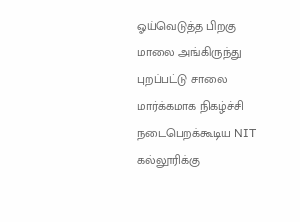ஓய்வெடுத்த பிறகு மாலை அங்கிருந்து புறப்பட்டு சாலை மார்க்கமாக நிகழ்ச்சி நடைபெறக்கூடிய NIT கல்லூரிக்கு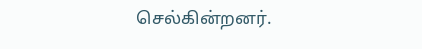செல்கின்றனர்.